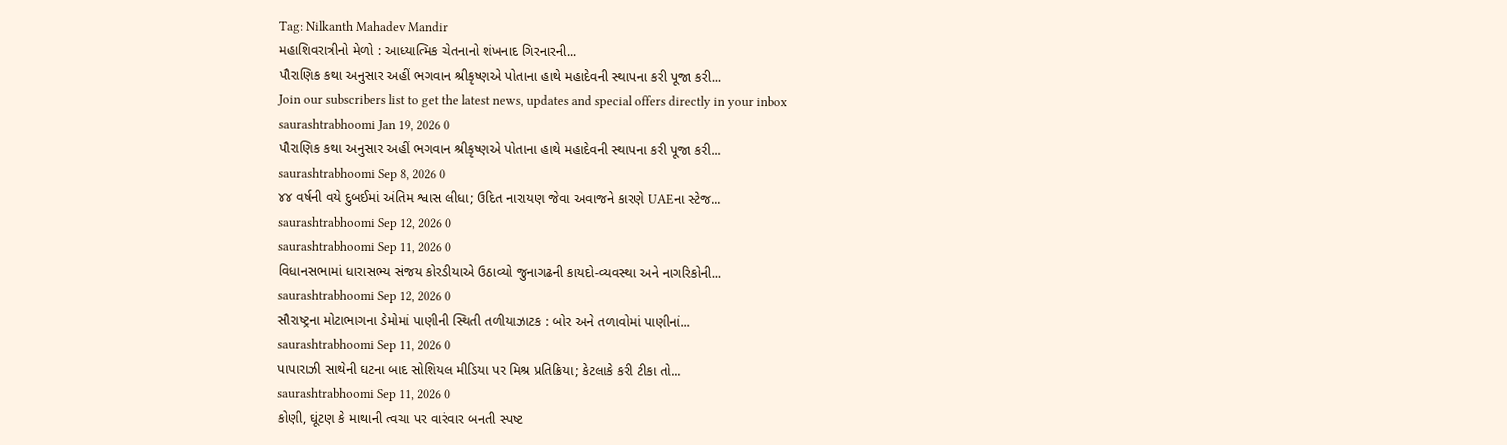Tag: Nilkanth Mahadev Mandir
મહાશિવરાત્રીનો મેળો : આધ્યાત્મિક ચેતનાનો શંખનાદ ગિરનારની...
પૌરાણિક કથા અનુસાર અહીં ભગવાન શ્રીકૃષ્ણએ પોતાના હાથે મહાદેવની સ્થાપના કરી પૂજા કરી...
Join our subscribers list to get the latest news, updates and special offers directly in your inbox
saurashtrabhoomi Jan 19, 2026 0
પૌરાણિક કથા અનુસાર અહીં ભગવાન શ્રીકૃષ્ણએ પોતાના હાથે મહાદેવની સ્થાપના કરી પૂજા કરી...
saurashtrabhoomi Sep 8, 2026 0
૪૪ વર્ષની વયે દુબઈમાં અંતિમ શ્વાસ લીધા; ઉદિત નારાયણ જેવા અવાજને કારણે UAEના સ્ટેજ...
saurashtrabhoomi Sep 12, 2026 0
saurashtrabhoomi Sep 11, 2026 0
વિધાનસભામાં ધારાસભ્ય સંજય કોરડીયાએ ઉઠાવ્યો જુનાગઢની કાયદો-વ્યવસ્થા અને નાગરિકોની...
saurashtrabhoomi Sep 12, 2026 0
સૌરાષ્ટ્રના મોટાભાગના ડેમોમાં પાણીની સ્થિતી તળીયાઝાટક : બોર અને તળાવોમાં પાણીનાં...
saurashtrabhoomi Sep 11, 2026 0
પાપારાઝી સાથેની ઘટના બાદ સોશિયલ મીડિયા પર મિશ્ર પ્રતિક્રિયા; કેટલાકે કરી ટીકા તો...
saurashtrabhoomi Sep 11, 2026 0
કોણી, ઘૂંટણ કે માથાની ત્વચા પર વારંવાર બનતી સ્પષ્ટ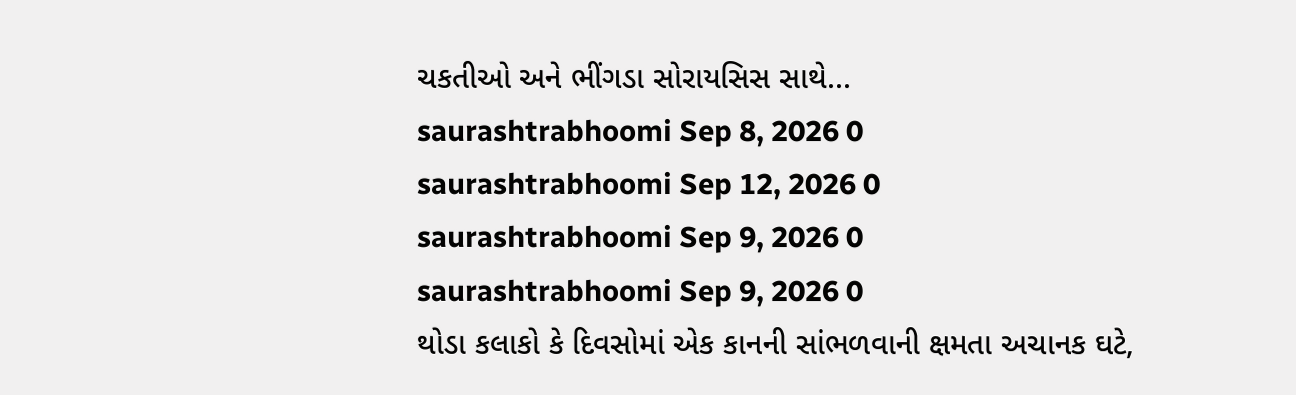ચકતીઓ અને ભીંગડા સોરાયસિસ સાથે...
saurashtrabhoomi Sep 8, 2026 0
saurashtrabhoomi Sep 12, 2026 0
saurashtrabhoomi Sep 9, 2026 0
saurashtrabhoomi Sep 9, 2026 0
થોડા કલાકો કે દિવસોમાં એક કાનની સાંભળવાની ક્ષમતા અચાનક ઘટે,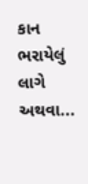કાન ભરાયેલું લાગે અથવા...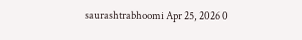saurashtrabhoomi Apr 25, 2026 0